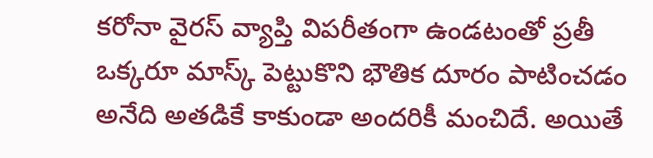కరోనా వైరస్ వ్యాప్తి విపరీతంగా ఉండటంతో ప్రతీ ఒక్కరూ మాస్క్ పెట్టుకొని భౌతిక దూరం పాటించడం అనేది అతడికే కాకుండా అందరికీ మంచిదే. అయితే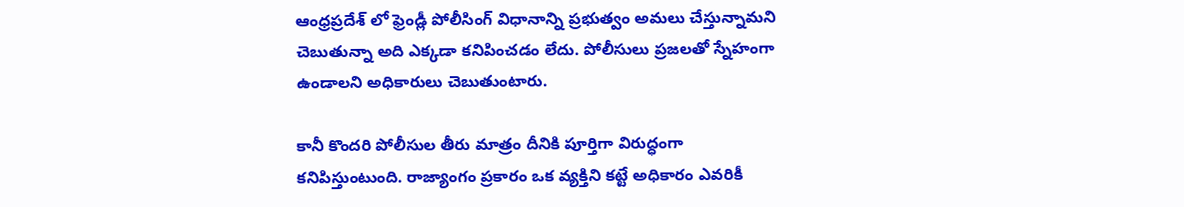ఆంధ్రప్రదేశ్ లో ఫ్రెండ్లీ పోలీసింగ్ విధానాన్ని ప్రభుత్వం అమలు చేస్తున్నామని చెబుతున్నా అది ఎక్కడా కనిపించడం లేదు. పోలీసులు ప్రజలతో స్నేహంగా ఉండాలని అధికారులు చెబుతుంటారు.

కానీ కొందరి పోలీసుల తీరు మాత్రం దీనికి పూర్తిగా విరుద్ధంగా కనిపిస్తుంటుంది. రాజ్యాంగం ప్రకారం ఒక వ్యక్తిని కట్టే అధికారం ఎవరికీ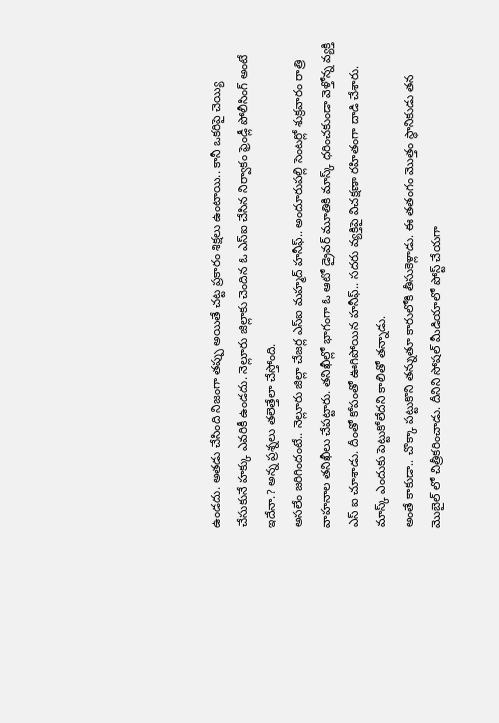ఉండదు. అతడు చేసింది నిజంగా తప్పు అయితే చట్ట ప్రకారం శిక్షలు ఉంటాయి.. కానీ ఒకరిపై చెయ్యి చేసుకునే హక్కు ఎవరికీ ఉండదు. నెల్లూరు జిల్లాకు చెందిన ఓ ఎస్ఐ చేసిన నిర్వాకం ఫ్రెండ్లీ పోలీసింగ్ అంటే ఇదేనా.? అన్న ప్రశ్నలు తలెత్తేలా చేస్తోంది.
అసలేం జరిగిందంటే.. నెల్లూరు జిల్లా చేజర్ల ఎస్ఐ మహ్మద్ హనీఫ్.. అందూరుపల్లి సెంటర్లో శుక్రవారం రాత్రి వాహనాల తనిఖీలు చేపట్టారు. తనిఖీల్లో భాగంగా ఓ ఆటో డ్రైవర్ మూతికి మాస్క్ ధరించకుండా వెళ్తోన్న వ్యక్తి ఎస్ ఐ చూశాడు. దీంతో కోపంతో ఊగిపోయిన హనీఫ్.. సదరు వ్యక్తిపై విచక్షణా రహితంగా దాడి చేశారు. మాస్క్ ఎందుకు పెట్టుకోలేదని కాలితో తన్నాడు.
అంతే కాకుడా.. చొక్కా పట్టుకొని తన్నుతూ కారులోకి తీసుకెళ్లాడు. ఈ తతంగం మొత్తం స్థానికుడు తన మొబైల్ లో చిత్రీకరించాడు. దీనిని సోషల్ మీడియాలో పోస్ట్ చేయగా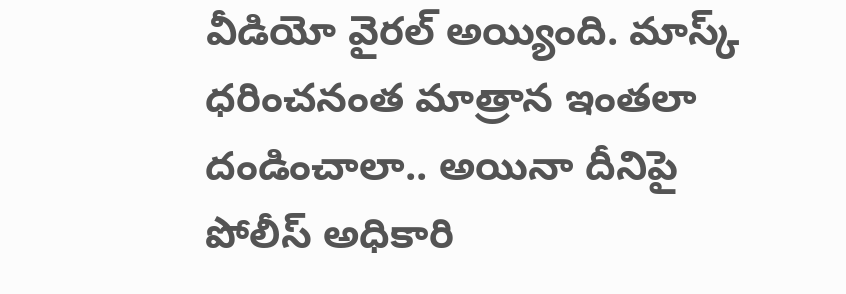వీడియో వైరల్ అయ్యింది. మాస్క్ ధరించనంత మాత్రాన ఇంతలా దండించాలా.. అయినా దీనిపై పోలీస్ అధికారి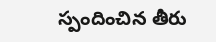స్పందించిన తీరు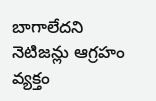బాగాలేదని నెటిజన్లు ఆగ్రహం వ్యక్తం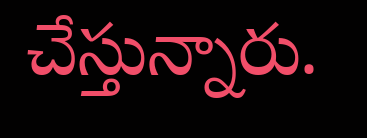చేస్తున్నారు.